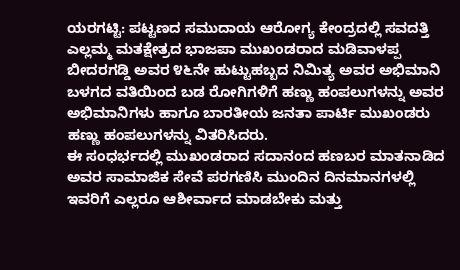ಯರಗಟ್ಟಿ: ಪಟ್ಟಣದ ಸಮುದಾಯ ಆರೋಗ್ಯ ಕೇಂದ್ರದಲ್ಲಿ ಸವದತ್ತಿ ಎಲ್ಲಮ್ಮ ಮತಕ್ಷೇತ್ರದ ಭಾಜಪಾ ಮುಖಂಡರಾದ ಮಡಿವಾಳಪ್ಪ ಬೀದರಗಡ್ಡಿ ಅವರ ೪೬ನೇ ಹುಟ್ಟುಹಬ್ಬದ ನಿಮಿತ್ಯ ಅವರ ಅಭಿಮಾನಿ ಬಳಗದ ವತಿಯಿಂದ ಬಡ ರೋಗಿಗಳಿಗೆ ಹಣ್ಣು ಹಂಪಲುಗಳನ್ನು ಅವರ ಅಭಿಮಾನಿಗಳು ಹಾಗೂ ಬಾರತೀಯ ಜನತಾ ಪಾರ್ಟಿ ಮುಖಂಡರು ಹಣ್ಣು ಹಂಪಲುಗಳನ್ನು ವಿತರಿಸಿದರು.
ಈ ಸಂಧರ್ಭದಲ್ಲಿ ಮುಖಂಡರಾದ ಸದಾನಂದ ಹಣಬರ ಮಾತನಾಡಿದ ಅವರ ಸಾಮಾಜಿಕ ಸೇವೆ ಪರಗಣಿಸಿ ಮುಂದಿನ ದಿನಮಾನಗಳಲ್ಲಿ ಇವರಿಗೆ ಎಲ್ಲರೂ ಆಶೀರ್ವಾದ ಮಾಡಬೇಕು ಮತ್ತು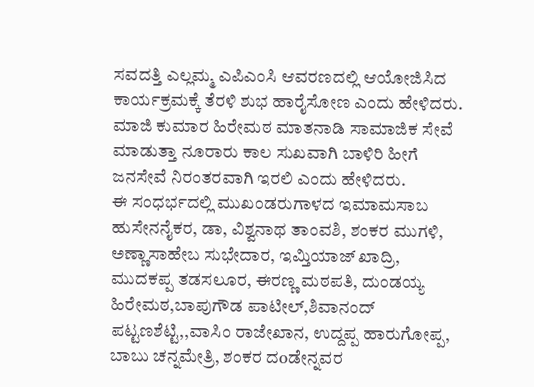ಸವದತ್ತಿ ಎಲ್ಲಮ್ಮ ಎಪಿಎಂಸಿ ಆವರಣದಲ್ಲಿ ಆಯೋಜಿಸಿದ ಕಾರ್ಯಕ್ರಮಕ್ಕೆ ತೆರಳಿ ಶುಭ ಹಾರೈಸೋಣ ಎಂದು ಹೇಳಿದರು.
ಮಾಜಿ ಕುಮಾರ ಹಿರೇಮಠ ಮಾತನಾಡಿ ಸಾಮಾಜಿಕ ಸೇವೆ ಮಾಡುತ್ತಾ ನೂರಾರು ಕಾಲ ಸುಖವಾಗಿ ಬಾಳಿರಿ ಹೀಗೆ ಜನಸೇವೆ ನಿರಂತರವಾಗಿ ಇರಲಿ ಎಂದು ಹೇಳಿದರು.
ಈ ಸಂಧರ್ಭದಲ್ಲಿ ಮುಖಂಡರುಗಾಳದ ಇಮಾಮಸಾಬ ಹುಸೇನನೈಕರ, ಡಾ, ವಿಶ್ವನಾಥ ತಾಂವಶಿ, ಶಂಕರ ಮುಗಳಿ, ಅಣ್ಣಾಸಾಹೇಬ ಸುಭೇದಾರ, ಇಮ್ತಿಯಾಜ್ ಖಾದ್ರಿ, ಮುದಕಪ್ಪ ತಡಸಲೂರ, ಈರಣ್ಣ ಮಠಪತಿ, ದುಂಡಯ್ಯ ಹಿರೇಮಠ,ಬಾಪುಗೌಡ ಪಾಟೀಲ್,ಶಿವಾನಂದ್ ಪಟ್ಟಣಶೆಟ್ಟಿ,,ವಾಸಿಂ ರಾಜೇಖಾನ, ಉದ್ದಪ್ಪ ಹಾರುಗೋಪ್ಪ, ಬಾಬು ಚನ್ನಮೇತ್ರಿ, ಶಂಕರ ದoಡೇನ್ನವರ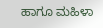ಹಾಗೂ ಮಹಿಳಾ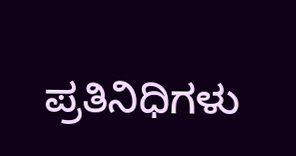ಪ್ರತಿನಿಧಿಗಳು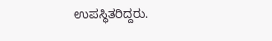ಉಪಸ್ಥಿತರಿದ್ದರು.